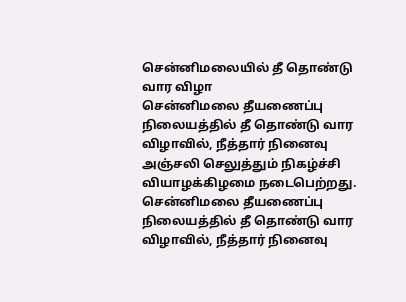சென்னிமலையில் தீ தொண்டு வார விழா
சென்னிமலை தீயணைப்பு நிலையத்தில் தீ தொண்டு வார விழாவில், நீத்தார் நினைவு அஞ்சலி செலுத்தும் நிகழ்ச்சி வியாழக்கிழமை நடைபெற்றது.
சென்னிமலை தீயணைப்பு நிலையத்தில் தீ தொண்டு வார விழாவில், நீத்தார் நினைவு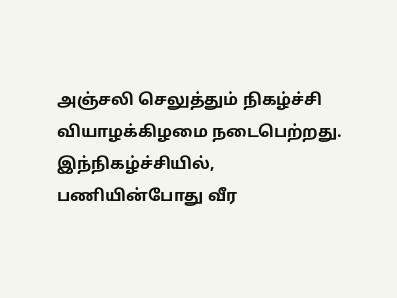அஞ்சலி செலுத்தும் நிகழ்ச்சி வியாழக்கிழமை நடைபெற்றது.
இந்நிகழ்ச்சியில், பணியின்போது வீர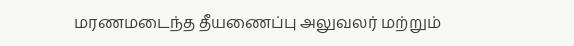மரணமடைந்த தீயணைப்பு அலுவலர் மற்றும்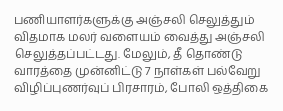பணியாளர்களுக்கு அஞ்சலி செலுத்தும் விதமாக மலர் வளையம் வைத்து அஞ்சலி செலுத்தப்பட்டது. மேலும், தீ தொண்டு வாரத்தை முன்னிட்டு 7 நாள்கள் பல்வேறு விழிப்புணர்வுப் பிரசாரம், போலி ஒத்திகை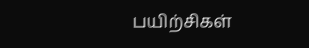பயிற்சிகள்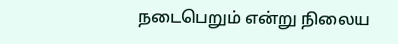நடைபெறும் என்று நிலைய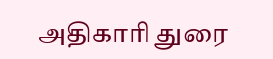அதிகாரி துரை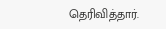தெரிவித்தார்.